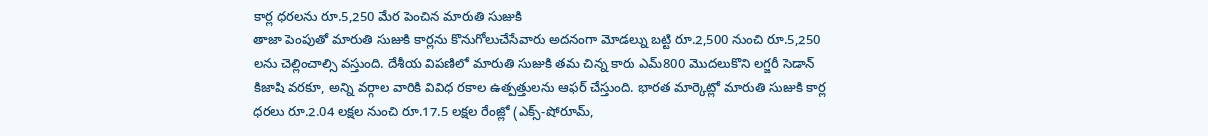కార్ల ధరలను రూ.5,250 మేర పెంచిన మారుతి సుజుకి
తాజా పెంపుతో మారుతి సుజుకి కార్లను కొనుగోలుచేసేవారు అదనంగా మోడల్ను బట్టి రూ.2,500 నుంచి రూ.5,250 లను చెల్లించాల్సి వస్తుంది. దేశీయ విపణిలో మారుతి సుజుకి తమ చిన్న కారు ఎమ్800 మొదలుకొని లగ్జరీ సెడాన్ కిజాషి వరకూ, అన్ని వర్గాల వారికి వివిధ రకాల ఉత్పత్తులను ఆఫర్ చేస్తుంది. భారత మార్కెట్లో మారుతి సుజుకి కార్ల ధరలు రూ.2.04 లక్షల నుంచి రూ.17.5 లక్షల రేంజ్లో (ఎక్స్-షోరూమ్,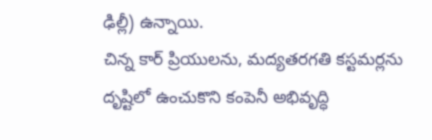ఢిల్లీ) ఉన్నాయి.
చిన్న కార్ ప్రియులను, మద్యతరగతి కస్టమర్లను దృష్టిలో ఉంచుకొని కంపెనీ అభివృద్ధి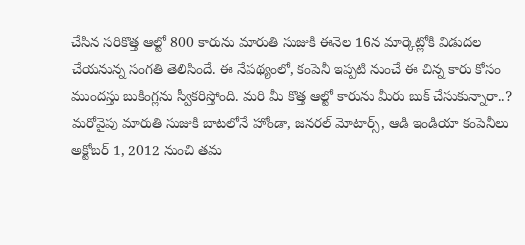చేసిన సరికొత్త ఆల్టో 800 కారును మారుతి సుజుకి ఈనెల 16న మార్కెట్లోకి విడుదల చేయనున్న సంగతి తెలిసిందే. ఈ నేపథ్యంలో, కంపెనీ ఇప్పటి నుంచే ఈ చిన్న కారు కోసం ముందస్తు బుకింగ్లను స్వీకరిస్తోంది. మరి మీ కొత్త ఆల్టో కారును మీరు బుక్ చేసుకున్నారా..?
మరోవైపు మారుతి సుజుకి బాటలోనే హోండా, జనరల్ మోటార్స్, ఆడి ఇండియా కంపెనీలు అక్టోబర్ 1, 2012 నుంచి తమ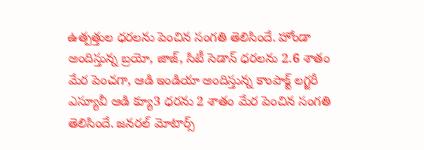ఉత్పత్తుల ధరలను పెంచిన సంగతి తెలిసిందే. హోండా అందిస్తున్న బ్రయో, జాజ్, సిటీ సెడాన్ ధరలను 2.6 శాతం మేర పెంచగా, ఆడి ఇండియా అందిస్తున్న కాంపాక్ట్ లగ్జరీ ఎస్యూవీ ఆడి క్యూ3 ధరను 2 శాతం మేర పెంచిన సంగతి తెలిసిందే. జనరల్ మోటార్స్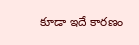కూడా ఇదే కారణం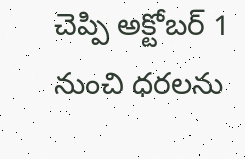చెప్పి అక్టోబర్ 1 నుంచి ధరలను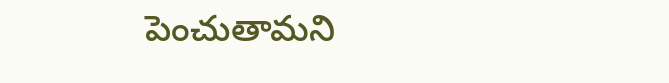పెంచుతామని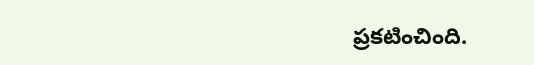ప్రకటించింది.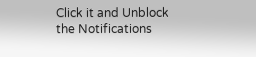Click it and Unblock the Notifications